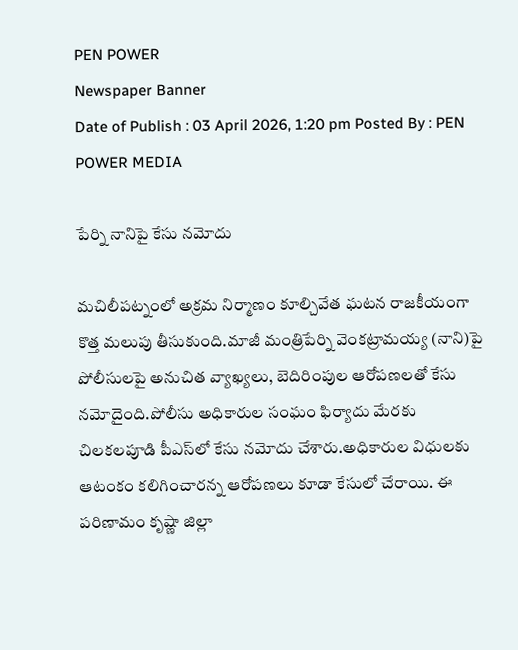PEN POWER
Newspaper Banner
Date of Publish : 03 April 2026, 1:20 pm Posted By : PEN POWER MEDIA

పేర్ని నానిపై కేసు నమోదు

మచిలీపట్నంలో అక్రమ నిర్మాణం కూల్చివేత ఘటన రాజకీయంగా కొత్త మలుపు తీసుకుంది.మాజీ మంత్రిపేర్ని వెంకట్రామయ్య (నాని)పై పోలీసులపై అనుచిత వ్యాఖ్యలు, బెదిరింపుల ఆరోపణలతో కేసు నమోదైంది.పోలీసు అధికారుల సంఘం ఫిర్యాదు మేరకు చిలకలపూడి పీఎస్‌లో కేసు నమోదు చేశారు.అధికారుల విధులకు ఆటంకం కలిగించారన్న ఆరోపణలు కూడా కేసులో చేరాయి. ఈ పరిణామం కృష్ణా జిల్లా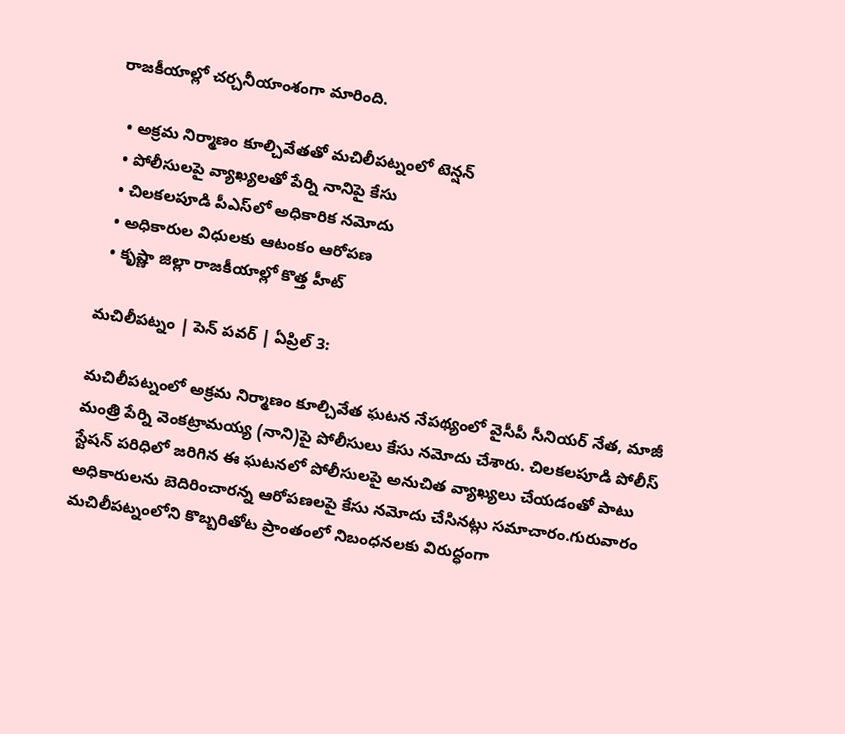రాజకీయాల్లో చర్చనీయాంశంగా మారింది.

  • అక్రమ నిర్మాణం కూల్చివేతతో మచిలీపట్నంలో టెన్షన్
  • పోలీసులపై వ్యాఖ్యలతో పేర్ని నానిపై కేసు
  • చిలకలపూడి పీఎస్‌లో అధికారిక నమోదు
  • అధికారుల విధులకు ఆటంకం ఆరోపణ
  • కృష్ణా జిల్లా రాజకీయాల్లో కొత్త హీట్

మచిలీపట్నం | పెన్ పవర్ | ఏప్రిల్ 3:

మచిలీపట్నంలో అక్రమ నిర్మాణం కూల్చివేత ఘటన నేపథ్యంలో వైసీపీ సీనియర్ నేత, మాజీ మంత్రి పేర్ని వెంకట్రామయ్య (నాని)పై పోలీసులు కేసు నమోదు చేశారు. చిలకలపూడి పోలీస్ స్టేషన్ పరిధిలో జరిగిన ఈ ఘటనలో పోలీసులపై అనుచిత వ్యాఖ్యలు చేయడంతో పాటు అధికారులను బెదిరించారన్న ఆరోపణలపై కేసు నమోదు చేసినట్లు సమాచారం.గురువారం మచిలీపట్నంలోని కొబ్బరితోట ప్రాంతంలో నిబంధనలకు విరుద్ధంగా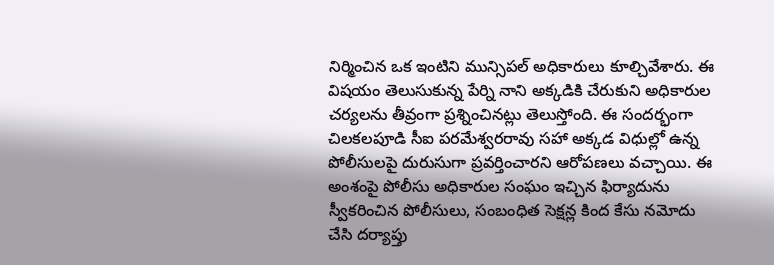నిర్మించిన ఒక ఇంటిని మున్సిపల్ అధికారులు కూల్చివేశారు. ఈ విషయం తెలుసుకున్న పేర్ని నాని అక్కడికి చేరుకుని అధికారుల చర్యలను తీవ్రంగా ప్రశ్నించినట్లు తెలుస్తోంది. ఈ సందర్భంగా చిలకలపూడి సీఐ పరమేశ్వరరావు సహా అక్కడ విధుల్లో ఉన్న పోలీసులపై దురుసుగా ప్రవర్తించారని ఆరోపణలు వచ్చాయి. ఈ అంశంపై పోలీసు అధికారుల సంఘం ఇచ్చిన ఫిర్యాదును స్వీకరించిన పోలీసులు, సంబంధిత సెక్షన్ల కింద కేసు నమోదు చేసి దర్యాప్తు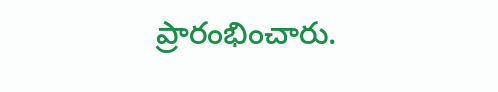ప్రారంభించారు.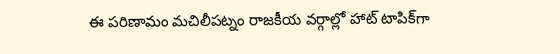ఈ పరిణామం మచిలీపట్నం రాజకీయ వర్గాల్లో హాట్ టాపిక్‌గా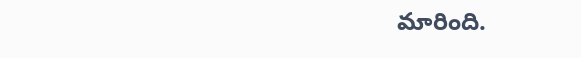మారింది.